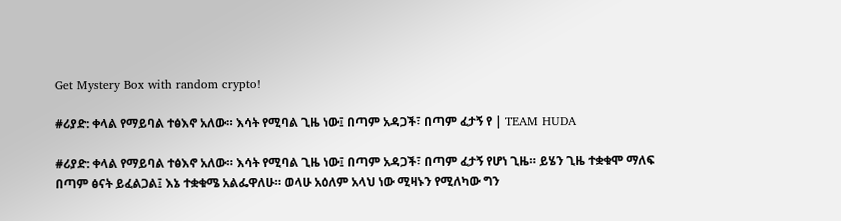Get Mystery Box with random crypto!

#ሪያድ: ቀላል የማይባል ተፅእኖ አለው። እሳት የሚባል ጊዜ ነው፤ በጣም አዳጋች፣ በጣም ፈታኝ የ | TEAM HUDA

#ሪያድ: ቀላል የማይባል ተፅእኖ አለው። እሳት የሚባል ጊዜ ነው፤ በጣም አዳጋች፣ በጣም ፈታኝ የሆነ ጊዜ። ይሄን ጊዜ ተቋቁሞ ማለፍ በጣም ፅናት ይፈልጋል፤ እኔ ተቋቁሜ አልፌዋለሁ። ወላሁ አዕለም አላህ ነው ሚዛኑን የሚለካው ግን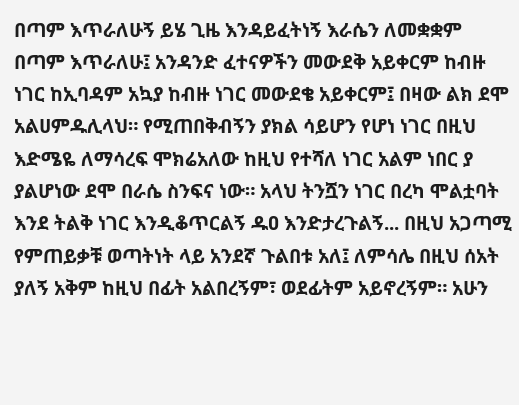በጣም እጥራለሁኝ ይሄ ጊዜ እንዳይፈትነኝ እራሴን ለመቋቋም በጣም እጥራለሁ፤ አንዳንድ ፈተናዎችን መውደቅ አይቀርም ከብዙ ነገር ከኢባዳም አኳያ ከብዙ ነገር መውደቄ አይቀርም፤ በዛው ልክ ደሞ አልሀምዱሊላህ። የሚጠበቅብኝን ያክል ሳይሆን የሆነ ነገር በዚህ እድሜዬ ለማሳረፍ ሞክሬአለው ከዚህ የተሻለ ነገር አልም ነበር ያ ያልሆነው ደሞ በራሴ ስንፍና ነው። አላህ ትንሿን ነገር በረካ ሞልቷባት እንደ ትልቅ ነገር እንዲቆጥርልኝ ዱዐ እንድታረጉልኝ... በዚህ አጋጣሚ የምጠይቃቹ ወጣትነት ላይ አንደኛ ጉልበቱ አለ፤ ለምሳሌ በዚህ ሰአት ያለኝ አቅም ከዚህ በፊት አልበረኝም፣ ወደፊትም አይኖረኝም። አሁን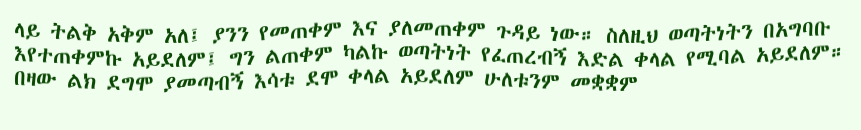ላይ ትልቅ አቅም አለ፤ ያንን የመጠቀም እና ያለመጠቀም ጉዳይ ነው። ስለዚህ ወጣትነትን በአግባቡ እየተጠቀምኩ አይደለም፤ ግን ልጠቀም ካልኩ ወጣትነት የፈጠረብኝ እድል ቀላል የሚባል አይደለም። በዛው ልክ ደግሞ ያመጣብኝ እሳቱ ደሞ ቀላል አይደለም ሁለቱንም መቋቋም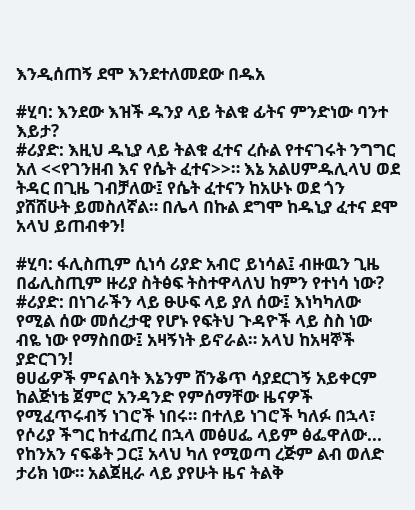እንዲሰጠኝ ደሞ እንደተለመደው በዱአ

#ሂባ: እንደው እዝች ዱንያ ላይ ትልቁ ፊትና ምንድነው ባንተ እይታ?
#ሪያድ: እዚህ ዱኒያ ላይ ትልቁ ፈተና ረሱል የተናገሩት ንግግር አለ <<የገንዘብ እና የሴት ፈተና>>። እኔ አልሀምዱሊላህ ወደ ትዳር በጊዜ ገብቻለው፤ የሴት ፈተናን ከአሁኑ ወደ ጎን ያሸሸሁት ይመስለኛል። በሌላ በኩል ደግሞ ከዱኒያ ፈተና ደሞ አላህ ይጠብቀን!

#ሂባ: ፋሊስጢም ሲነሳ ሪያድ አብሮ ይነሳል፤ ብዙዉን ጊዜ በፊሊስጢም ዙሪያ ስትፅፍ ትስተዋላለህ ከምን የተነሳ ነው?
#ሪያድ: በነገራችን ላይ ፁሁፍ ላይ ያለ ሰው፤ እነካካለው የሚል ሰው መሰረታዊ የሆኑ የፍትህ ጉዳዮች ላይ ስስ ነው ብዬ ነው የማስበው፤ አዛኝነት ይኖራል። አላህ ከአዛኞች ያድርገን!
ፀሀፊዎች ምናልባት እኔንም ሸንቆጥ ሳያደርገኝ አይቀርም ከልጅነቴ ጀምሮ አንዳንድ የምሰማቸው ዜናዎች የሚፈጥሩብኝ ነገሮች ነበሩ። በተለይ ነገሮች ካለፉ በኋላ፣ የሶሪያ ችግር ከተፈጠረ በኋላ መፅሀፌ ላይም ፅፌዋለው... የከንአን ናፍቆት ጋር፤ አላህ ካለ የሚወጣ ረጅም ልብ ወለድ ታሪክ ነው። አልጀዚራ ላይ ያየሁት ዜና ትልቅ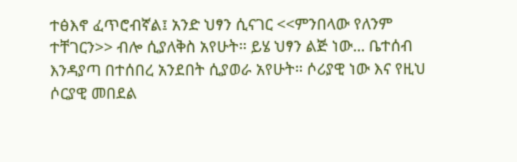ተፅእኖ ፈጥሮብኛል፤ አንድ ህፃን ሲናገር <<ምንበላው የለንም ተቸገርን>> ብሎ ሲያለቅስ አየሁት። ይሄ ህፃን ልጅ ነው... ቤተሰብ እንዳያጣ በተሰበረ አንደበት ሲያወራ አየሁት። ሶሪያዊ ነው እና የዚህ ሶርያዊ መበደል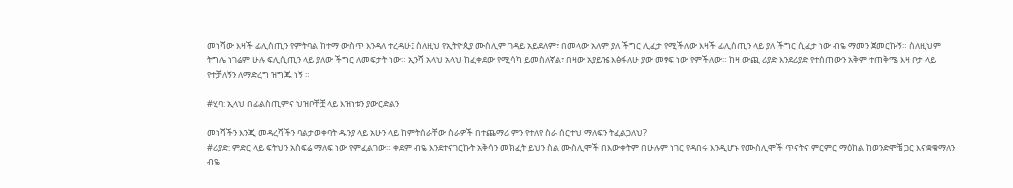መነሻው እዛች ፊሊስጢን የምትባል ከተማ ውስጥ እንዳለ ተረዳሁ፤ ስለዚህ የኢትዮጲያ ሙስሊም ገዳይ አይደለም፣ በመላው አለም ያለ ችግር ሊፈታ የሚችለው እዛች ፊሊስጢን ላይ ያለ ችግር ሲፈታ ነው ብዬ ማመን ጀመርኩኝ። ስለዚህም ትግሌ ነገሬም ሁሉ ፍሊሲጢን ላይ ያለው ችግር ለመፍታት ነው። ኢንሻ አላህ አላህ ከፈቀደው የሚሳካ ይመስለኛል፣ በዛው አያይዤ እፅፋለሁ ያው መፃፍ ነው የምችለው። ከዛ ውጪ ሪያድ እንደሪያድ የተሰጠውን አቅም ተጠቅሜ እዛ ቦታ ላይ የተቻለኝን ለማድረግ ዝግጁ ነኝ ።

#ሂባ: ኢላህ በፊልስጢምና ህዝቦቸቿ ላይ እዝነቱን ያውርድልን

መነሻችን እንጂ መዳረሻችን ባልታወቀባት ዱንያ ላይ አሁን ላይ ከምትሰራቸው ስራዎች በተጨማሪ ምን የተለየ ስራ ሰርተህ ማለፍን ትፈልጋለህ?
#ሪያድ: ምድር ላይ ፍትህን አስፍሬ ማለፍ ነው የምፈልገው። ቀደም ብዬ እንደተናገርኩት አቅሳን መክፈት ይህን ስል ሙስሊሞች በእውቀትም በሁሉም ነገር የዳበሩ እንዲሆኑ የሙስሊሞች ጥናትና ምርምር ማዕከል ከወንድሞቼ ጋር እናቋቁማለን ብዬ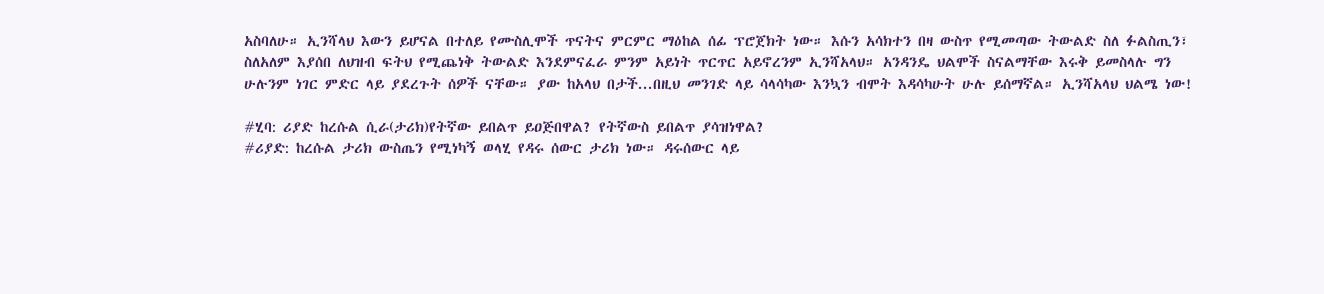አስባለሁ። ኢንሻላህ እውን ይሆናል በተለይ የሙስሊሞች ጥናትና ምርምር ማዕከል ሰፊ ፕሮጀክት ነው። እሱን አሳክተን በዛ ውስጥ የሚመጣው ትውልድ ስለ ፉልስጢን፣ ስለአለም እያሰበ ለህዝብ ፍትህ የሚጨነቅ ትውልድ እንደምናፈራ ምንም አይነት ጥርጥር አይኖረንም ኢንሻአላህ። አንዳንዴ ህልሞች ስናልማቸው እሩቅ ይመስላሉ ግን ሁሉንም ነገር ምድር ላይ ያደረጉት ሰዎች ናቸው። ያው ከአላህ በታች...በዚህ መንገድ ላይ ሳላሳካው እንኳን ብሞት እዳሳካሁት ሁሉ ይሰማኛል። ኢንሻአላህ ህልሜ ነው!

#ሂባ: ሪያድ ከረሱል ሲራ(ታሪክ)የትኛው ይበልጥ ይዐጅበዋል? የትኛውስ ይበልጥ ያሳዝነዋል?
#ሪያድ: ከረሱል ታሪክ ውስጤን የሚነካኝ ወላሂ የዳሩ ሰውር ታሪክ ነው። ዳሩሰውር ላይ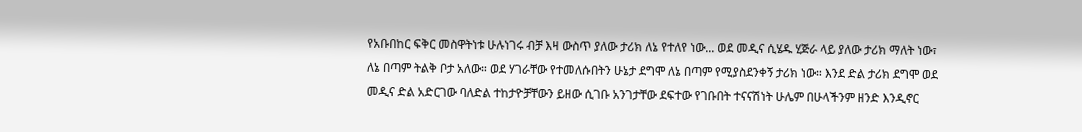የአቡበከር ፍቅር መስዋትነቱ ሁሉነገሩ ብቻ እዛ ውስጥ ያለው ታሪክ ለኔ የተለየ ነው... ወደ መዲና ሲሄዱ ሂጅራ ላይ ያለው ታሪክ ማለት ነው፣ ለኔ በጣም ትልቅ ቦታ አለው። ወደ ሃገራቸው የተመለሱበትን ሁኔታ ደግሞ ለኔ በጣም የሚያስደንቀኝ ታሪክ ነው። እንደ ድል ታሪክ ደግሞ ወደ መዲና ድል አድርገው ባለድል ተከታዮቻቸውን ይዘው ሲገቡ አንገታቸው ደፍተው የገቡበት ተናናሽነት ሁሌም በሁላችንም ዘንድ እንዲኖር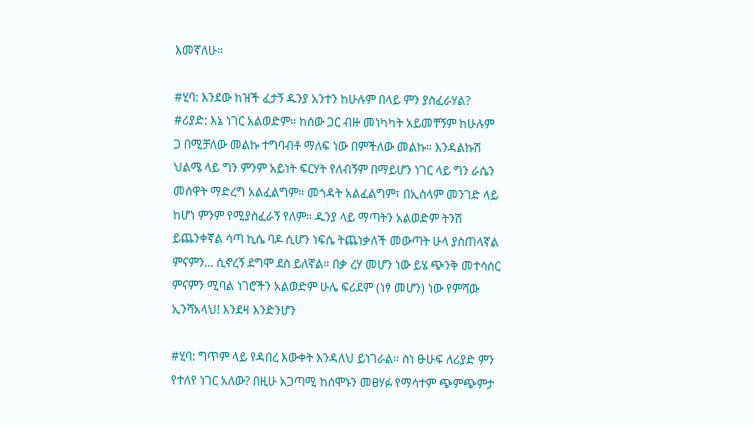እመኛለሁ።

#ሂባ: እንደው ከዝች ፈታኝ ዱንያ አንተን ከሁሉም በላይ ምን ያስፈራሃል?
#ሪያድ: እኔ ነገር አልወድም። ከሰው ጋር ብዙ መነካካት አይመቸኝም ከሁሉም ጋ በሚቻለው መልኩ ተግባብቶ ማለፍ ነው በምችለው መልኩ። እንዳልኩሽ ህልሜ ላይ ግን ምንም አይነት ፍርሃት የለብኝም በማይሆን ነገር ላይ ግን ራሴን መሰዋት ማድረግ አልፈልግም። መጎዳት አልፈልግም፣ በኢስላም መንገድ ላይ ከሆነ ምንም የሚያስፈራኝ የለም። ዱንያ ላይ ማጣትን አልወድም ትንሽ ይጨንቀኛል ሳጣ ኪሴ ባዶ ሲሆን ነፍሴ ትጨነቃለች መውጣት ሁላ ያስጠላኛል ምናምን... ሲኖረኝ ደግሞ ደስ ይለኛል። በቃ ረሃ መሆን ነው ይሄ ጭንቅ መተሳሰር ምናምን ሚባል ነገሮችን አልወድም ሁሌ ፍሪደም (ነፃ መሆን) ነው የምሻው ኢንሻአላህ! እንደዛ እንድንሆን

#ሂባ: ግጥም ላይ የዳበረ እውቀት እንዳለህ ይነገራል። ስነ ፁሁፍ ለሪያድ ምን የተለየ ነገር አለው? በዚሁ አጋጣሚ ከሰሞኑን መፀሃፉ የማሳተም ጭምጭምታ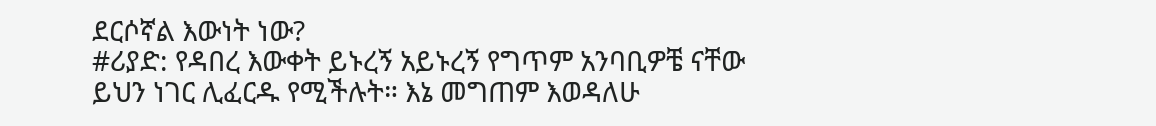ደርሶኛል እውነት ነው?
#ሪያድ: የዳበረ እውቀት ይኑረኝ አይኑረኝ የግጥም አንባቢዎቼ ናቸው ይህን ነገር ሊፈርዱ የሚችሉት። እኔ መግጠም እወዳለሁ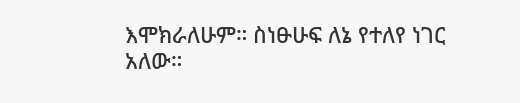እሞክራለሁም። ስነፁሁፍ ለኔ የተለየ ነገር አለው።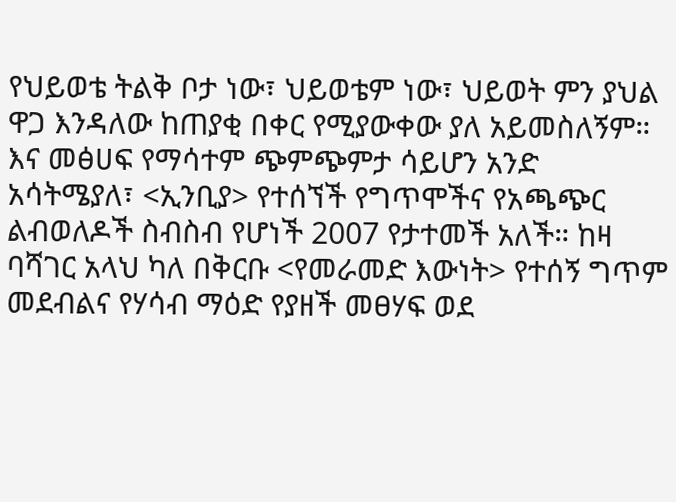የህይወቴ ትልቅ ቦታ ነው፣ ህይወቴም ነው፣ ህይወት ምን ያህል ዋጋ እንዳለው ከጠያቂ በቀር የሚያውቀው ያለ አይመስለኝም። እና መፅሀፍ የማሳተም ጭምጭምታ ሳይሆን አንድ አሳትሜያለ፣ <ኢንቢያ> የተሰኘች የግጥሞችና የአጫጭር ልብወለዶች ስብስብ የሆነች 2007 የታተመች አለች። ከዛ ባሻገር አላህ ካለ በቅርቡ <የመራመድ እውነት> የተሰኝ ግጥም መደብልና የሃሳብ ማዕድ የያዘች መፀሃፍ ወደ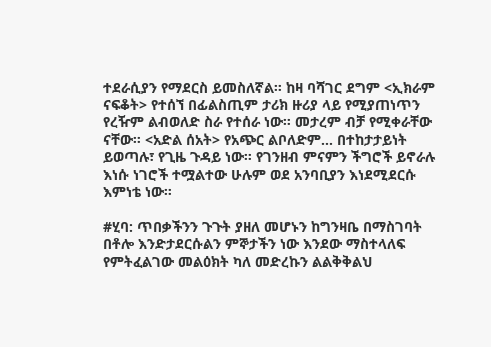ተደራሲያን የማደርስ ይመስለኛል። ከዛ ባሻገር ደግም <ኢክራም ናፍቆት> የተሰኘ በፊልስጢም ታሪክ ዙሪያ ላይ የሚያጠነጥን የረዥም ልብወለድ ስራ የተሰራ ነው። መታረም ብቻ የሚቀራቸው ናቸው። <አድል ሰአት> የአጭር ልቦለድም... በተከታታይነት ይወጣሉ፣ የጊዜ ጉዳይ ነው። የገንዘብ ምናምን ችግሮች ይኖራሉ እነሱ ነገሮች ተሟልተው ሁሉም ወደ አንባቢያን እነደሚደርሱ እምነቴ ነው።

#ሂባ: ጥበቃችንን ጉጉት ያዘለ መሆኑን ከግንዛቤ በማስገባት በቶሎ እንድታደርሱልን ምኞታችን ነው እንደው ማስተላለፍ የምትፈልገው መልዕክት ካለ መድረኩን ልልቅቅልህ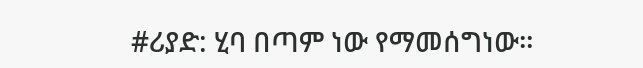#ሪያድ: ሂባ በጣም ነው የማመሰግነው።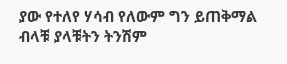ያው የተለየ ሃሳብ የለውም ግን ይጠቅማል ብላቹ ያላቹትን ትንሽም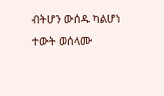ብትሆን ውሰዱ ካልሆነ ተውት ወሰላሙ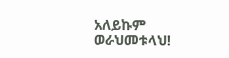አለይኩም ወራህመቱላህ!